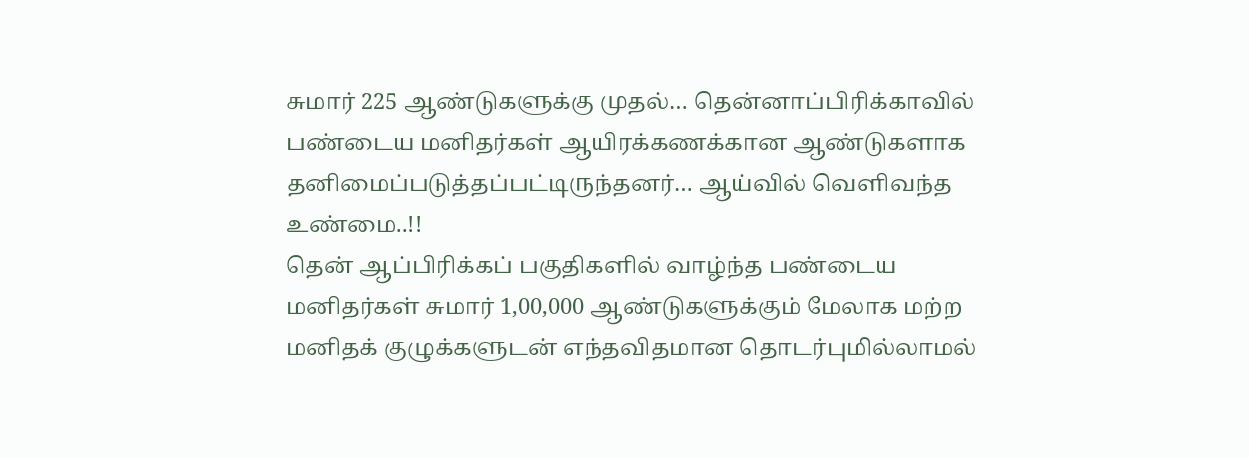சுமார் 225 ஆண்டுகளுக்கு முதல்… தென்னாப்பிரிக்காவில் பண்டைய மனிதர்கள் ஆயிரக்கணக்கான ஆண்டுகளாக தனிமைப்படுத்தப்பட்டிருந்தனர்… ஆய்வில் வெளிவந்த உண்மை..!!
தென் ஆப்பிரிக்கப் பகுதிகளில் வாழ்ந்த பண்டைய மனிதர்கள் சுமார் 1,00,000 ஆண்டுகளுக்கும் மேலாக மற்ற மனிதக் குழுக்களுடன் எந்தவிதமான தொடர்புமில்லாமல்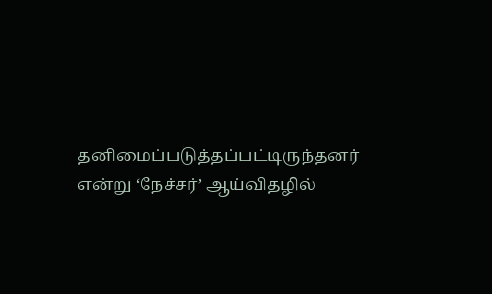தனிமைப்படுத்தப்பட்டிருந்தனர் என்று ‘நேச்சர்’ ஆய்விதழில்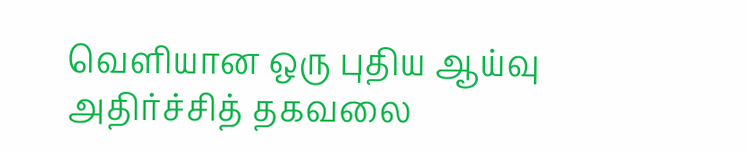வெளியான ஒரு புதிய ஆய்வு அதிர்ச்சித் தகவலை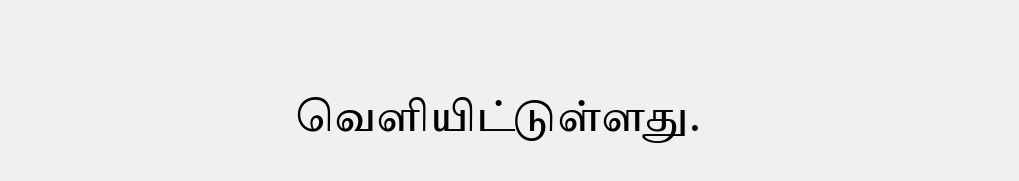வெளியிட்டுள்ளது.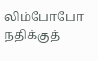லிம்போபோ நதிக்குத்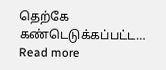தெற்கே கண்டெடுக்கப்பட்ட…
Read more